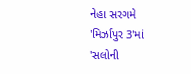નેહા સરગમે 'મિર્ઝાપુર 3'માં 'સલોની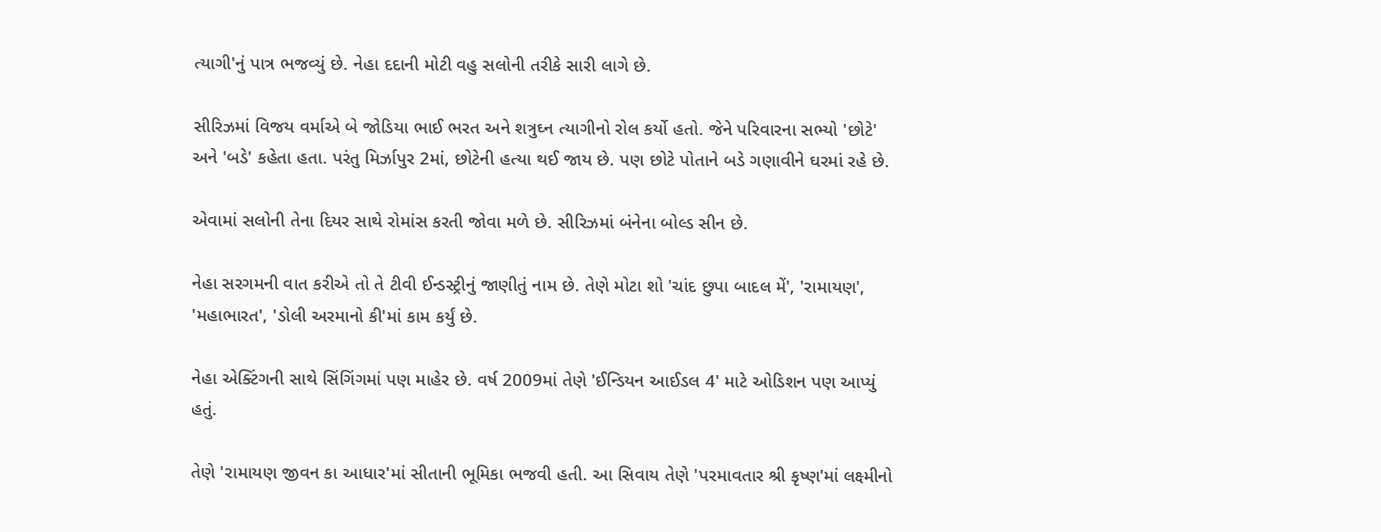ત્યાગી'નું પાત્ર ભજવ્યું છે. નેહા દદાની મોટી વહુ સલોની તરીકે સારી લાગે છે.

સીરિઝમાં વિજય વર્માએ બે જોડિયા ભાઈ ભરત અને શત્રુઘ્ન ત્યાગીનો રોલ કર્યો હતો. જેને પરિવારના સભ્યો 'છોટે' અને 'બડે' કહેતા હતા. પરંતુ મિર્ઝાપુર 2માં, છોટેની હત્યા થઈ જાય છે. પણ છોટે પોતાને બડે ગણાવીને ઘરમાં રહે છે.

એવામાં સલોની તેના દિયર સાથે રોમાંસ કરતી જોવા મળે છે. સીરિઝમાં બંનેના બોલ્ડ સીન છે.

નેહા સરગમની વાત કરીએ તો તે ટીવી ઈન્ડસ્ટ્રીનું જાણીતું નામ છે. તેણે મોટા શો 'ચાંદ છુપા બાદલ મેં', 'રામાયણ', 'મહાભારત', 'ડોલી અરમાનો કી'માં કામ કર્યું છે.

નેહા એક્ટિંગની સાથે સિંગિંગમાં પણ માહેર છે. વર્ષ 2009માં તેણે 'ઈન્ડિયન આઈડલ 4' માટે ઓડિશન પણ આપ્યું હતું.

તેણે 'રામાયણ જીવન કા આધાર'માં સીતાની ભૂમિકા ભજવી હતી. આ સિવાય તેણે 'પરમાવતાર શ્રી કૃષ્ણ'માં લક્ષ્મીનો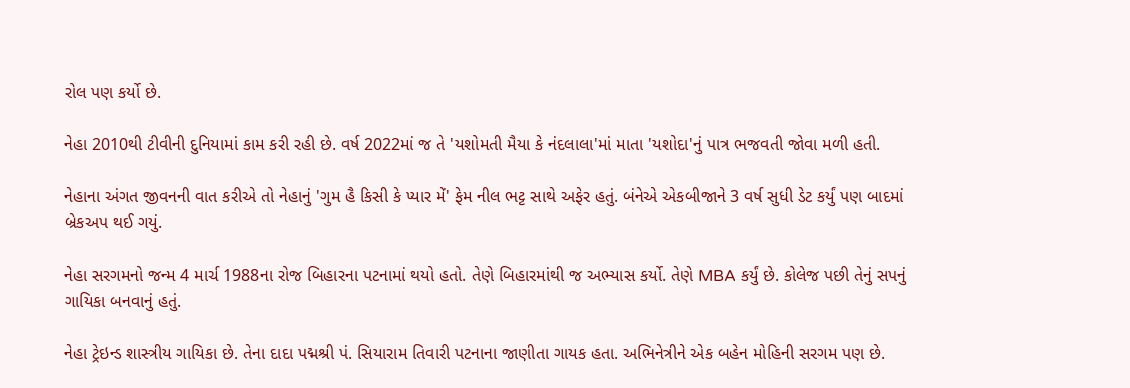રોલ પણ કર્યો છે.

નેહા 2010થી ટીવીની દુનિયામાં કામ કરી રહી છે. વર્ષ 2022માં જ તે 'યશોમતી મૈયા કે નંદલાલા'માં માતા 'યશોદા'નું પાત્ર ભજવતી જોવા મળી હતી.

નેહાના અંગત જીવનની વાત કરીએ તો નેહાનું 'ગુમ હૈ કિસી કે પ્યાર મેં' ફેમ નીલ ભટ્ટ સાથે અફેર હતું. બંનેએ એકબીજાને 3 વર્ષ સુધી ડેટ કર્યું પણ બાદમાં બ્રેકઅપ થઈ ગયું.

નેહા સરગમનો જન્મ 4 માર્ચ 1988ના રોજ બિહારના પટનામાં થયો હતો. તેણે બિહારમાંથી જ અભ્યાસ કર્યો. તેણે MBA કર્યું છે. કોલેજ પછી તેનું સપનું ગાયિકા બનવાનું હતું.

નેહા ટ્રેઇન્ડ શાસ્ત્રીય ગાયિકા છે. તેના દાદા પદ્મશ્રી પં. સિયારામ તિવારી પટનાના જાણીતા ગાયક હતા. અભિનેત્રીને એક બહેન મોહિની સરગમ પણ છે.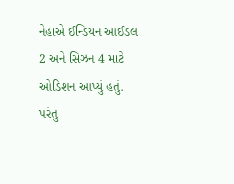નેહાએ ઈન્ડિયન આઈડલ 2 અને સિઝન 4 માટે ઓડિશન આપ્યું હતું. પરંતુ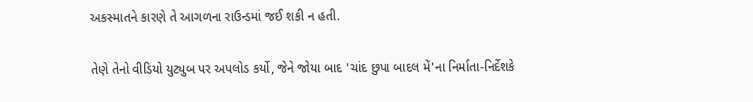અકસ્માતને કારણે તે આગળના રાઉન્ડમાં જઈ શકી ન હતી.

તેણે તેનો વીડિયો યુટ્યુબ પર અપલોડ કર્યો, જેને જોયા બાદ 'ચાંદ છુપા બાદલ મેં'ના નિર્માતા-નિર્દેશકે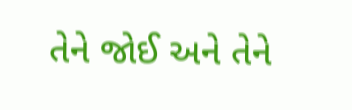તેને જોઈ અને તેને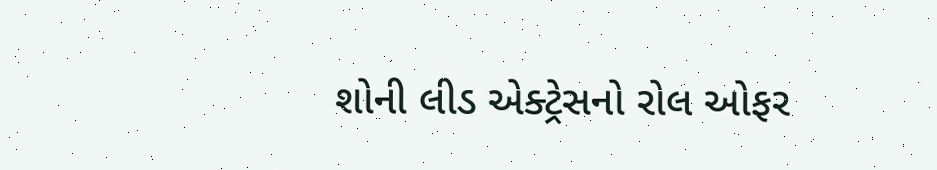શોની લીડ એક્ટ્રેસનો રોલ ઓફર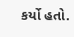કર્યો હતો.